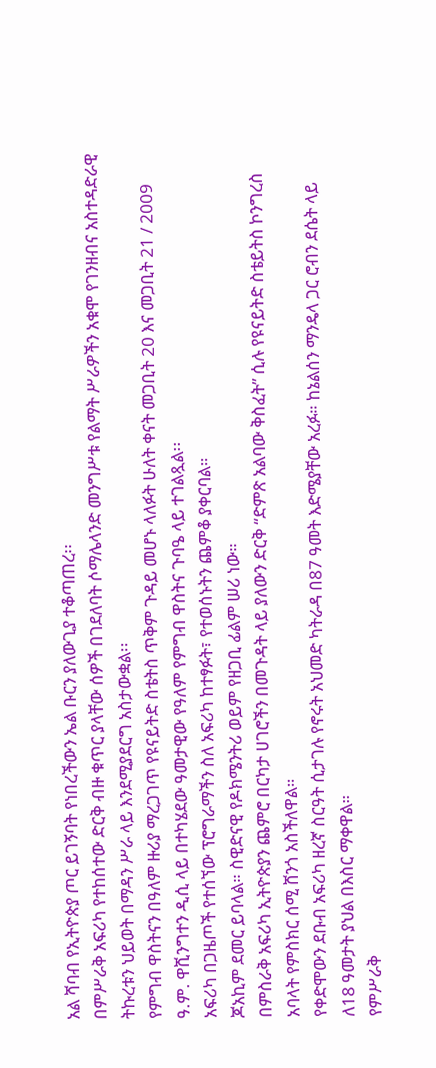አል ሻባብ የኢትዮጵያ ጦር ይገኝባት የነበረችውን ኤል ቡርን ያለውጊያ ተቆጣጠረ፡፡
በምሥራቅ አፍሪካ የተከሰተው ድርቅ ብዙ ቁጥር ያላቸው ሰዎች በገደለባት ሶማሌላንድ መንግሥቱ የልማት ሥራዎችን አቁሞ የገንዘብና አስተዳድራዊ ትኩረቱን ህይወት በማዳን ሥራ ላይ እንደሚያደርግ አስታውቋል፡፡
የምግብ ዋስትናን በዓለም ዙሪያ ማረጋገጥ የዩናይትድ ስቴትስ ጥቅም ጉዳይ መሆኑ ላለፉት ሁለት ቀናት መጋቢት 20 እና መጋቢት 21 / 2009 ዓ.ም. ዋሺንግተን ዲሲ ላይ በተካሄደው ዓመታዊው የዓለም የምግብ ዋስትና ጉባዔ ላይ ተገልጿል፡፡
አፍሪካ በጋዜጦች የተሰኘው ፕሮግራማችን ስለ አፍሪካ ከተፃፉት፣ የተወሰኑትን ጨምቆ ያቀርባል።
ጆአኪም ደመር ይባላል። ስዊድናዊ የዶክሜንትሪ ወይም የዘጋቢ ፊልም ሠሪ ነው።
በምስራቅ አፍሪካ ኢትዮጵያን ጨምሮ በርካታ ሀገሮችን በመጉዳት ላይ ያለውን ድርቅ “ድምጽ አልባው ቅስፈት” ሲሉ የዩናይትድ ስቴይትስ ኮንግረስ አባላት የምስክር ሰሚ ሸንጎ አስችለዋል።
የቀድሞውን ደቡብ አፍሪካ ዘረኛ ስርዓት ሲታገሉ የኖሩት አህመድ ካትራዳ በ87 ዓመት እድሜያቸው አረፉ። ከኔልሰን ማንዴላ ጋር ሮብን ደሴት ላይ ለ18 ዓመታት ያህል በእስር ማቀዋል።
የምሥራቅ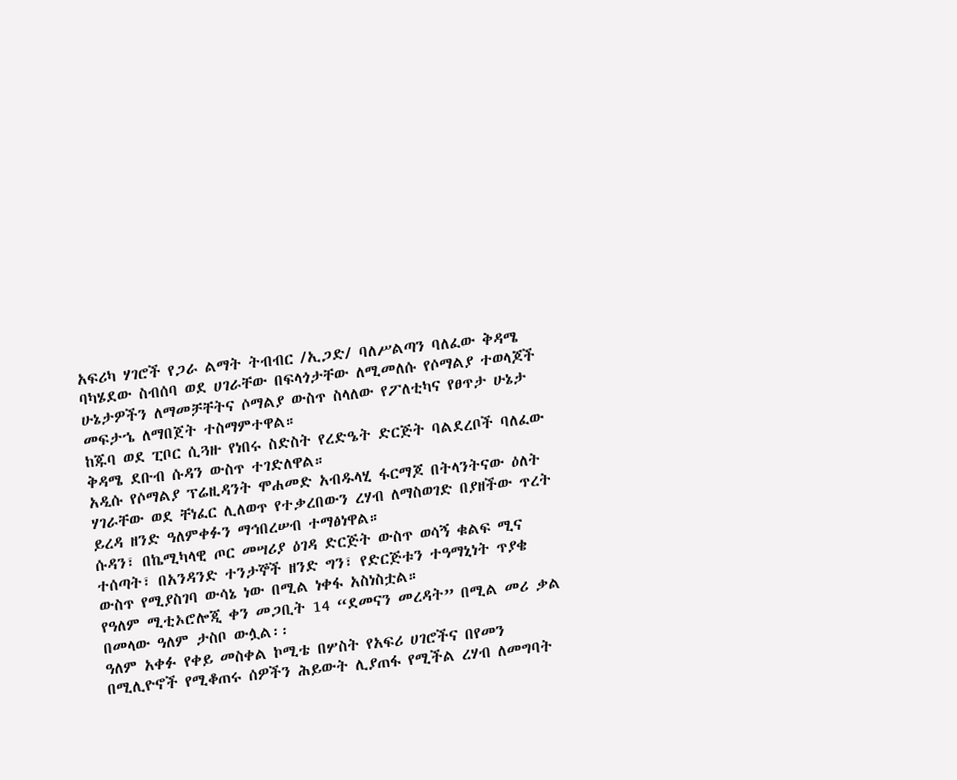አፍሪካ ሃገሮች የጋራ ልማት ትብብር /ኢጋድ/ ባለሥልጣን ባለፈው ቅዳሜ ባካሄደው ስብሰባ ወደ ሀገራቸው በፍላጎታቸው ለሚመለሱ የሶማልያ ተወላጆች ሁኔታዎችን ለማመቻቸትና ሶማልያ ውስጥ ስላለው የፖለቲካና የፀጥታ ሁኔታ መፍታኄ ለማበጀት ተስማምተዋል።
ከጁባ ወደ ፒቦር ሲጓዙ የነበሩ ስድስት የረድዔት ድርጅት ባልደረቦች ባለፈው ቅዳሜ ደቡብ ሱዳን ውስጥ ተገድለዋል።
አዲሱ የሶማልያ ፕሬዚዳንት ሞሐመድ አብዱላሂ ፋርማጆ በትላንትናው ዕለት ሃገራቸው ወደ ቸነፈር ሊለወጥ የተቃረበውን ረሃብ ለማስወገድ በያዘችው ጥረት ይረዳ ዘንድ ዓለምቀፉን ማኅበረሠብ ተማፅነዋል።
ሱዳን፣ በኬሚካላዊ ጦር መሣሪያ ዕገዳ ድርጅት ውስጥ ወሳኝ ቁልፍ ሚና ተሰጣት፣ በአንዳንድ ተንታኞች ዘንድ ግን፣ የድርጅቱን ተዓማኒነት ጥያቄ ውስጥ የሚያስገባ ውሳኔ ነው በሚል ነቀፋ አስነስቷል።
የዓለም ሚቲኦሮሎጂ ቀን መጋቢት 14 “ደመናን መረዳት” በሚል መሪ ቃል በመላው ዓለም ታስቦ ውሏል፡፡
ዓለም አቀፉ የቀይ መስቀል ኮሚቴ በሦስት የአፍሪ ሀገሮችና በየመን በሚሊዮኖች የሚቆጠሩ ሰዎችን ሕይውት ሊያጠፋ የሚችል ረሃብ ለመግባት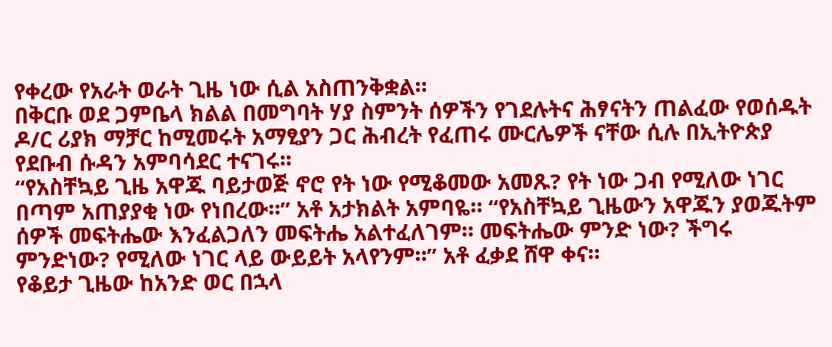የቀረው የአራት ወራት ጊዜ ነው ሲል አስጠንቅቋል።
በቅርቡ ወደ ጋምቤላ ክልል በመግባት ሃያ ስምንት ሰዎችን የገደሉትና ሕፃናትን ጠልፈው የወሰዱት ዶ/ር ሪያክ ማቻር ከሚመሩት አማፂያን ጋር ሕብረት የፈጠሩ ሙርሌዎች ናቸው ሲሉ በኢትዮጵያ የደቡብ ሱዳን አምባሳደር ተናገሩ፡፡
“የአስቸኳይ ጊዜ አዋጁ ባይታወጅ ኖሮ የት ነው የሚቆመው አመጹ? የት ነው ጋብ የሚለው ነገር በጣም አጠያያቂ ነው የነበረው።” አቶ አታክልት አምባዬ። “የአስቸኳይ ጊዜውን አዋጁን ያወጁትም ሰዎች መፍትሔው እንፈልጋለን መፍትሔ አልተፈለገም። መፍትሔው ምንድ ነው? ችግሩ ምንድነው? የሚለው ነገር ላይ ውይይት አላየንም።” አቶ ፈቃደ ሸዋ ቀና።
የቆይታ ጊዜው ከአንድ ወር በኋላ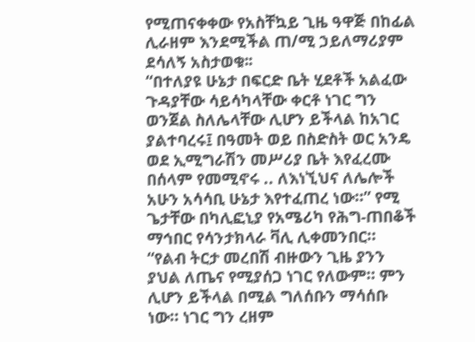የሚጠናቀቀው የአስቸኳይ ጊዜ ዓዋጅ በከፊል ሊራዘም እንደሚችል ጠ/ሚ ኃይለማሪያም ደሳለኝ አስታወቁ፡፡
“በተለያዩ ሁኔታ በፍርድ ቤት ሂደቶች አልፈው ጉዳያቸው ሳይሳካላቸው ቀርቶ ነገር ግን ወንጀል ስለሌላቸው ሊሆን ይችላል ከአገር ያልተባረሩ፤ በዓመት ወይ በስድስት ወር አንዴ ወደ ኢሚግራሽን መሥሪያ ቤት እየፈረሙ በሰላም የመሚኖሩ .. ለእነኚህና ለሌሎች አሁን አሳሳቢ ሁኔታ እየተፈጠረ ነው።” የሚ ጌታቸው በካሊፎኒያ የአሜሪካ የሕግ-ጠበቆች ማኅበር የሳንታክላራ ቫሊ ሊቀመንበር።
“የልብ ትርታ መረበሽ ብዙውን ጊዜ ያንን ያህል ለጤና የሚያሰጋ ነገር የለውም። ምን ሊሆን ይችላል በሚል ግለሰቡን ማሳሰቡ ነው። ነገር ግን ረዘም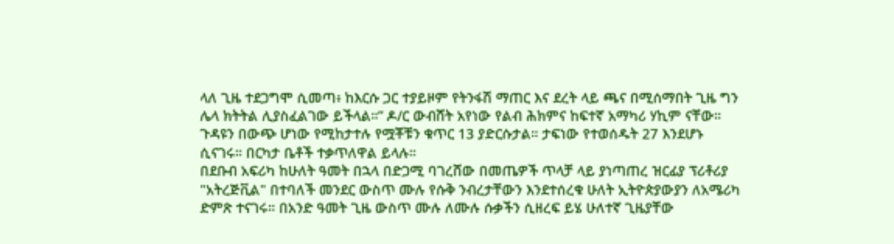ላለ ጊዜ ተደጋግሞ ሲመጣ፥ ከእርሱ ጋር ተያይዞም የትንፋሽ ማጠር እና ደረት ላይ ጫና በሚሰማበት ጊዜ ግን ሌላ ክትትል ሊያስፈልገው ይችላል።” ዶ/ር ውብሸት አየነው የልብ ሕክምና ከፍተኛ አማካሪ ሃኪም ናቸው።
ጉዳዩን በውጭ ሆነው የሚከታተሉ የሟቾቹን ቁጥር 13 ያድርሱታል። ታፍነው የተወሰዱት 27 እንደሆኑ ሲናገሩ። በርካታ ቤቶች ተቃጥለዋል ይላሉ።
በደቡብ አፍሪካ ከሁለት ዓመት በኋላ በድጋሚ ባገረሸው በመጤዎች ጥላቻ ላይ ያነጣጠረ ዝርፊያ ፕሪቶሪያ "አትረጅቪል" በተባለች መንደር ውስጥ ሙሉ የሱቅ ንብረታቸውን እንደተሰረቁ ሁለት ኢትዮጵያውያን ለአሜሪካ ድምጽ ተናገሩ። በአንድ ዓመት ጊዜ ውስጥ ሙሉ ለሙሉ ሱቃችን ሲዘረፍ ይሄ ሁለተኛ ጊዜያቸው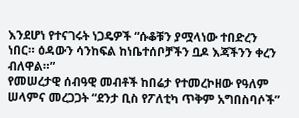እንደሆነ የተናገሩት ነጋዴዎች “ሱቆቹን ያሟላነው ተበድረን ነበር። ዕዳውን ሳንከፍል ከነቤተሰቦቻችን ቧዶ እጃችንን ቀረን ብለዋል።”
የመሠረታዊ ሰብዓዊ መብቶች ከበሬታ የተመረኮዘው የዓለም ሠላምና መረጋጋት “ደንታ ቢስ የፖለቲካ ጥቅም አግበስባሶች”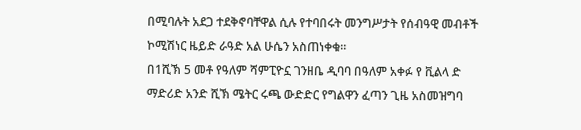በሚባሉት አደጋ ተደቅኖባቸዋል ሲሉ የተባበሩት መንግሥታት የሰብዓዊ መብቶች ኮሚሽነር ዜይድ ራዓድ አል ሁሴን አስጠነቀቁ።
በ1ሺኽ 5 መቶ የዓለም ሻምፒዮኗ ገንዘቤ ዲባባ በዓለም አቀፉ የ ቪልላ ድ ማድሪድ አንድ ሺኽ ሜትር ሩጫ ውድድር የግልዋን ፈጣን ጊዜ አስመዝግባ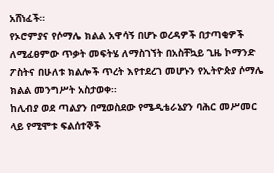አሸነፈች።
የኦሮምያና የሶማሌ ክልል አዋሳኝ በሆኑ ወረዳዎች በታጣቂዎች ለሚፈፀምው ጥቃት መፍትሄ ለማስገኘት በአስቸኳይ ጊዜ ኮማንድ ፖስትና በሁለቱ ክልሎች ጥረት እየተደረገ መሆኑን የኢትዮጵያ ሶማሌ ክልል መንግሥት አስታወቀ፡፡
ከሊብያ ወደ ጣልያን በሚወስደው የሜዲቴራኔያን ባሕር መሥመር ላይ የሚሞቱ ፍልሰተኞች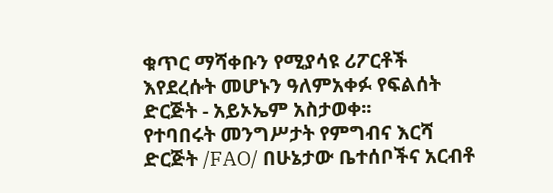ቁጥር ማሻቀቡን የሚያሳዩ ሪፖርቶች እየደረሱት መሆኑን ዓለምአቀፉ የፍልሰት ድርጅት - አይኦኤም አስታወቀ፡፡
የተባበሩት መንግሥታት የምግብና እርሻ ድርጅት /FAO/ በሁኔታው ቤተሰቦችና አርብቶ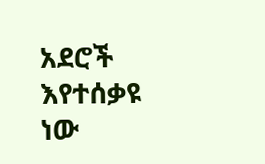አደሮች እየተሰቃዩ ነው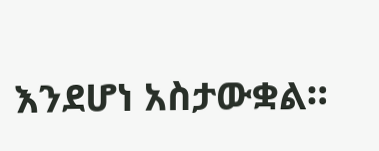እንደሆነ አስታውቋል።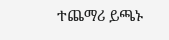ተጨማሪ ይጫኑ